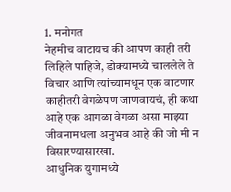1. मनोगत
नेहमीच वाटायच की आपण काही तरी लिहिले पाहिजे, डोक्यामध्ये चाललेले ते विचार आणि त्यांच्यामधून एक वाटणार काहीतरी वेगळेपण जाणवायचं, ही कथा आहे एक आगळा वेगळा असा माझ्या जीवनामधला अनुभव आहे की जो मी न विसारण्यासारखा.
आधुनिक युगामध्ये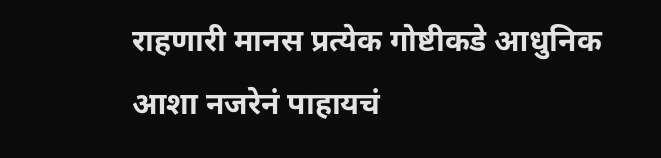राहणारी मानस प्रत्येक गोष्टीकडे आधुनिक आशा नजरेनं पाहायचं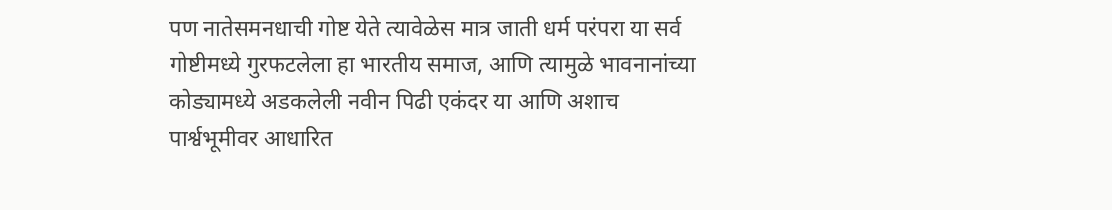पण नातेसमनधाची गोष्ट येते त्यावेळेस मात्र जाती धर्म परंपरा या सर्व गोष्टीमध्ये गुरफटलेला हा भारतीय समाज, आणि त्यामुळे भावनानांच्या कोड्यामध्ये अडकलेली नवीन पिढी एकंदर या आणि अशाच पार्श्वभूमीवर आधारित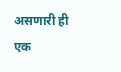असणारी ही एक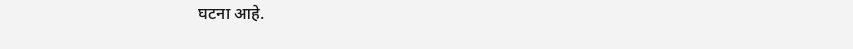घटना आहे.